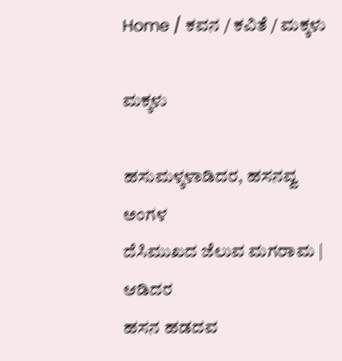Home / ಕವನ / ಕವಿತೆ / ಮಕ್ಕಳು

ಮಕ್ಕಳು

ಹಸುಮಳ್ಕಳಾಡಿದರ, ಹಸನವ್ವ ಅಂಗಳ
ದೆಸಿಮುಖದ ಜೆಲುವ ಮಗರಾಮ | ಆಡಿದರ
ಹಸನ ಹಡದವ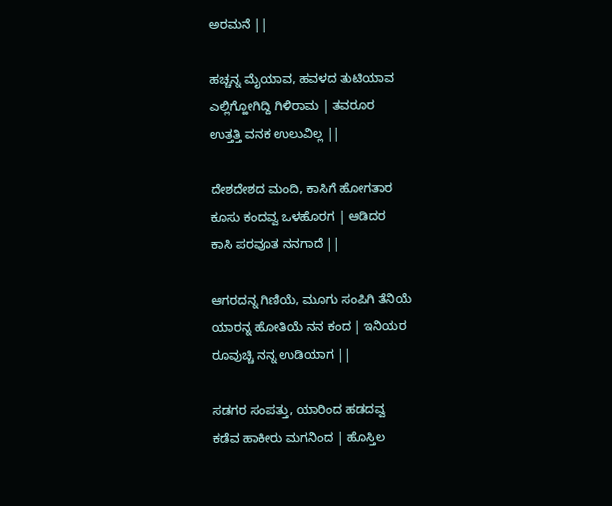ಅರಮನೆ ||

ಹಚ್ಚನ್ನ ಮೈಯಾವ, ಹವಳದ ತುಟಿಯಾವ
ಎಲ್ಲಿಗ್ಹೋಗಿದ್ದಿ ಗಿಳಿರಾಮ | ತವರೂರ
ಉತ್ತತ್ತಿ ವನಕ ಉಲುವಿಲ್ಲ ||

ದೇಶದೇಶದ ಮಂದಿ, ಕಾಸಿಗೆ ಹೋಗತಾರ
ಕೂಸು ಕಂದವ್ವ ಒಳಹೊರಗ | ಆಡಿದರ
ಕಾಸಿ ಪರವೂತ ನನಗಾದೆ ||

ಆಗರದನ್ನ ಗಿಣಿಯೆ, ಮೂಗು ಸಂಪಿಗಿ ತೆನಿಯೆ
ಯಾರನ್ನ ಹೋತಿಯೆ ನನ ಕಂದ | ಇನಿಯರ
ರೂವುಚ್ಚಿ ನನ್ನ ಉಡಿಯಾಗ ||

ಸಡಗರ ಸಂಪತ್ತು, ಯಾರಿಂದ ಹಡದವ್ವ
ಕಡೆವ ಹಾಕೀರು ಮಗನಿಂದ | ಹೊಸ್ತಿಲ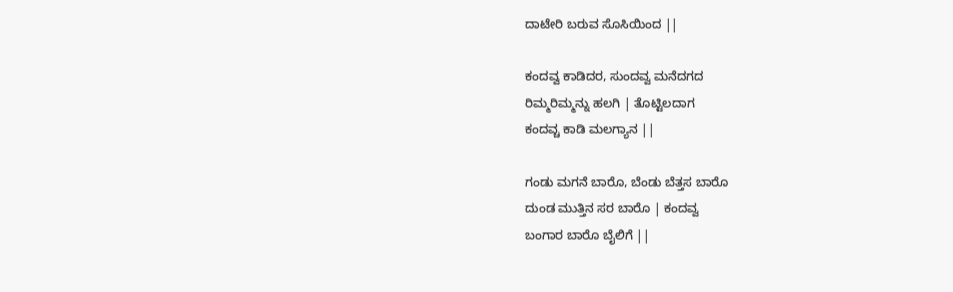ದಾಟೇರಿ ಬರುವ ಸೊಸಿಯಿಂದ ||

ಕಂದವ್ವ ಕಾಡಿದರ, ಸುಂದವ್ವ ಮನೆದಗದ
ರಿಮ್ಮರಿಮ್ಮನ್ನು ಹಲಗಿ | ತೊಟ್ಟಿಲದಾಗ
ಕಂದವ್ಚ ಕಾಡಿ ಮಲಗ್ಯಾನ ||

ಗಂಡು ಮಗನೆ ಬಾರೊ, ಬೆಂಡು ಬೆತ್ತಸ ಬಾರೊ
ದುಂಡ ಮುತ್ತಿನ ಸರ ಬಾರೊ | ಕಂದವ್ವ
ಬಂಗಾರ ಬಾರೊ ಬೈಲಿಗೆ ||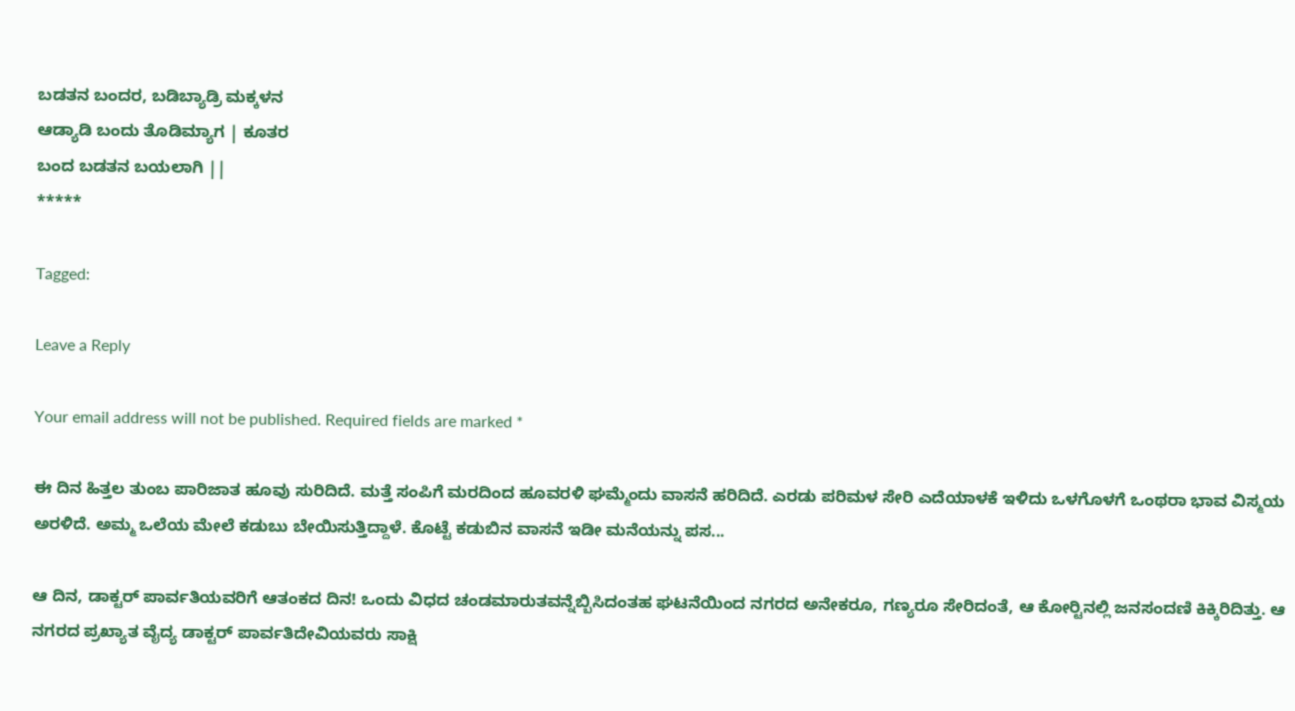ಬಡತನ ಬಂದರ, ಬಡಿಬ್ಯಾಡ್ರಿ ಮಕ್ಕಳನ
ಆಡ್ಯಾಡಿ ಬಂದು ತೊಡಿಮ್ಯಾಗ | ಕೂತರ
ಬಂದ ಬಡತನ ಬಯಲಾಗಿ ||
*****

Tagged:

Leave a Reply

Your email address will not be published. Required fields are marked *

ಈ ದಿನ ಹಿತ್ತಲ ತುಂಬ ಪಾರಿಜಾತ ಹೂವು ಸುರಿದಿದೆ. ಮತ್ತೆ ಸಂಪಿಗೆ ಮರದಿಂದ ಹೂವರಳಿ ಘಮ್ಮೆಂದು ವಾಸನೆ ಹರಿದಿದೆ. ಎರಡು ಪರಿಮಳ ಸೇರಿ ಎದೆಯಾಳಕೆ ಇಳಿದು ಒಳಗೊಳಗೆ ಒಂಥರಾ ಭಾವ ವಿಸ್ಮಯ ಅರಳಿದೆ. ಅಮ್ಮ ಒಲೆಯ ಮೇಲೆ ಕಡುಬು ಬೇಯಿಸುತ್ತಿದ್ದಾಳೆ. ಕೊಟ್ಟೆ ಕಡುಬಿನ ವಾಸನೆ ಇಡೀ ಮನೆಯನ್ನು ಪಸ...

ಆ ದಿನ, ಡಾಕ್ಟರ್ ಪಾರ್ವತಿಯವರಿಗೆ ಆತಂಕದ ದಿನ! ಒಂದು ವಿಧದ ಚಂಡಮಾರುತವನ್ನೆಬ್ಬಿಸಿದಂತಹ ಘಟನೆಯಿಂದ ನಗರದ ಅನೇಕರೂ, ಗಣ್ಯರೂ ಸೇರಿದಂತೆ, ಆ ಕೋರ್‍ಟಿನಲ್ಲಿ ಜನಸಂದಣಿ ಕಿಕ್ಕಿರಿದಿತ್ತು. ಆ ನಗರದ ಪ್ರಖ್ಯಾತ ವೈದ್ಯ ಡಾಕ್ಟರ್ ಪಾರ್ವತಿದೇವಿಯವರು ಸಾಕ್ಷಿ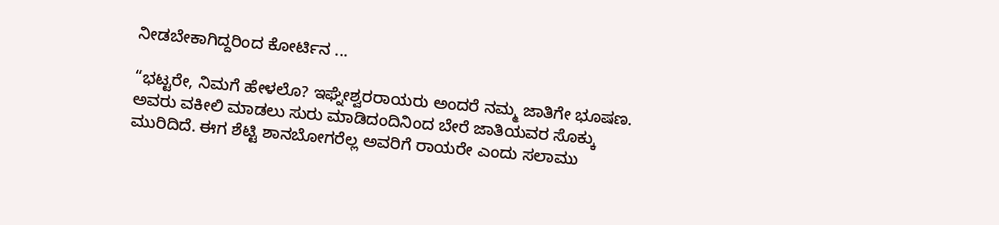ನೀಡಬೇಕಾಗಿದ್ದರಿಂದ ಕೋರ್ಟಿನ ...

“ಭಟ್ಟರೇ, ನಿಮಗೆ ಹೇಳಲೊ? ಇಘ್ನೇಶ್ವರರಾಯರು ಅಂದರೆ ನಮ್ಮ ಜಾತಿಗೇ ಭೂಷಣ. ಅವರು ವಕೀಲಿ ಮಾಡಲು ಸುರು ಮಾಡಿದಂದಿನಿಂದ ಬೇರೆ ಜಾತಿಯವರ ಸೊಕ್ಕು ಮುರಿದಿದೆ. ಈಗ ಶೆಟ್ಟಿ ಶಾನಬೋಗರೆಲ್ಲ ಅವರಿಗೆ ರಾಯರೇ ಎಂದು ಸಲಾಮು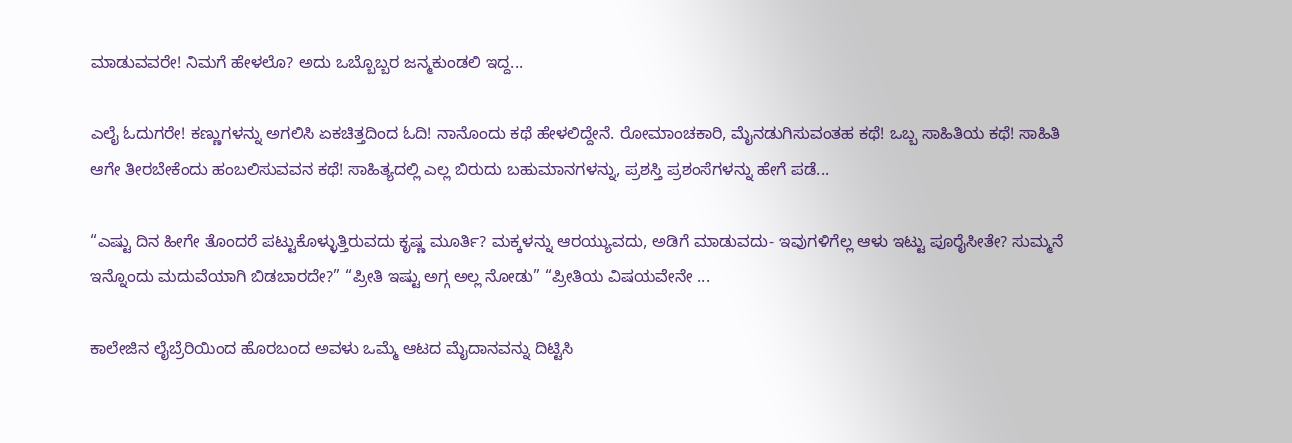ಮಾಡುವವರೇ! ನಿಮಗೆ ಹೇಳಲೊ? ಅದು ಒಬ್ಬೊಬ್ಬರ ಜನ್ಮಕುಂಡಲಿ ಇದ್ದ...

ಎಲೈ ಓದುಗರೇ! ಕಣ್ಣುಗಳನ್ನು ಅಗಲಿಸಿ ಏಕಚಿತ್ತದಿಂದ ಓದಿ! ನಾನೊಂದು ಕಥೆ ಹೇಳಲಿದ್ದೇನೆ. ರೋಮಾಂಚಕಾರಿ, ಮೈನಡುಗಿಸುವಂತಹ ಕಥೆ! ಒಬ್ಬ ಸಾಹಿತಿಯ ಕಥೆ! ಸಾಹಿತಿ ಆಗೇ ತೀರಬೇಕೆಂದು ಹಂಬಲಿಸುವವನ ಕಥೆ! ಸಾಹಿತ್ಯದಲ್ಲಿ ಎಲ್ಲ ಬಿರುದು ಬಹುಮಾನಗಳನ್ನು, ಪ್ರಶಸ್ತಿ ಪ್ರಶಂಸೆಗಳನ್ನು ಹೇಗೆ ಪಡೆ...

“ಎಷ್ಟು ದಿನ ಹೀಗೇ ತೊಂದರೆ ಪಟ್ಟುಕೊಳ್ಳುತ್ತಿರುವದು ಕೃಷ್ಣ ಮೂರ್ತಿ? ಮಕ್ಕಳನ್ನು ಆರಯ್ಯುವದು, ಅಡಿಗೆ ಮಾಡುವದು- ಇವುಗಳಿಗೆಲ್ಲ ಆಳು ಇಟ್ಟು ಪೂರೈಸೀತೇ? ಸುಮ್ಮನೆ ಇನ್ನೊಂದು ಮದುವೆಯಾಗಿ ಬಿಡಬಾರದೇ?” “ಪ್ರೀತಿ ಇಷ್ಟು ಅಗ್ಗ ಅಲ್ಲ ನೋಡು” “ಪ್ರೀತಿಯ ವಿಷಯವೇನೇ ...

ಕಾಲೇಜಿನ ಲೈಬ್ರೆರಿಯಿಂದ ಹೊರಬಂದ ಅವಳು ಒಮ್ಮೆ ಆಟದ ಮೈದಾನವನ್ನು ದಿಟ್ಟಿಸಿ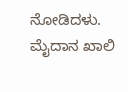ನೋಡಿದಳು. ಮೈದಾನ ಖಾಲಿ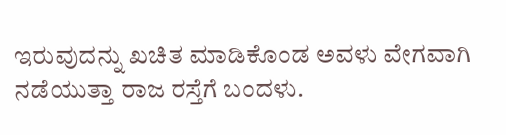ಇರುವುದನ್ನು ಖಚಿತ ಮಾಡಿಕೊಂಡ ಅವಳು ವೇಗವಾಗಿ ನಡೆಯುತ್ತಾ ರಾಜ ರಸ್ತೆಗೆ ಬಂದಳು.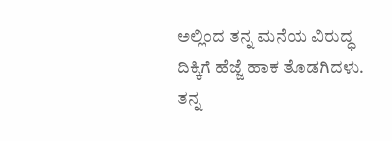ಅಲ್ಲಿಂದ ತನ್ನ ಮನೆಯ ವಿರುದ್ಧ ದಿಕ್ಕಿಗೆ ಹೆಜ್ಜೆ ಹಾಕ ತೊಡಗಿದಳು. ತನ್ನ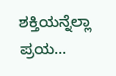ಶಕ್ತಿಯನ್ನೆಲ್ಲಾ ಪ್ರಯ...